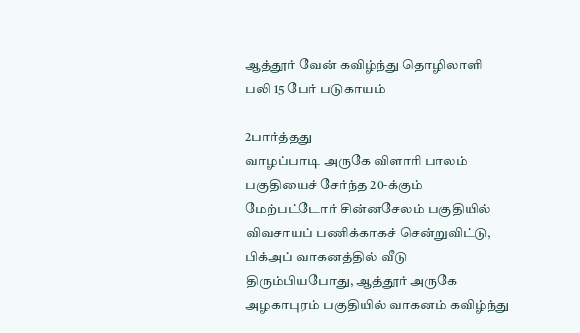ஆத்தூர் வேன் கவிழ்ந்து தொழிலாளி பலி 15 பேர் படுகாயம்

2பார்த்தது
வாழப்பாடி அருகே விளாரி பாலம் பகுதியைச் சேர்ந்த 20-க்கும் மேற்பட்டோர் சின்னசேலம் பகுதியில் விவசாயப் பணிக்காகச் சென்றுவிட்டு, பிக்அப் வாகனத்தில் வீடு திரும்பியபோது, ஆத்தூர் அருகே அழகாபுரம் பகுதியில் வாகனம் கவிழ்ந்து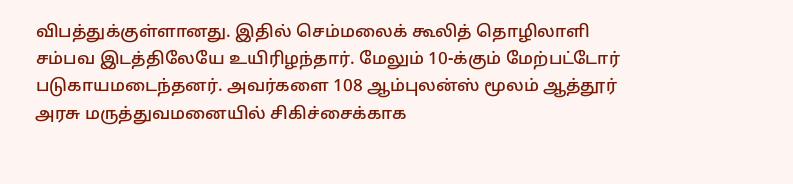விபத்துக்குள்ளானது. இதில் செம்மலைக் கூலித் தொழிலாளி சம்பவ இடத்திலேயே உயிரிழந்தார். மேலும் 10-க்கும் மேற்பட்டோர் படுகாயமடைந்தனர். அவர்களை 108 ஆம்புலன்ஸ் மூலம் ஆத்தூர் அரசு மருத்துவமனையில் சிகிச்சைக்காக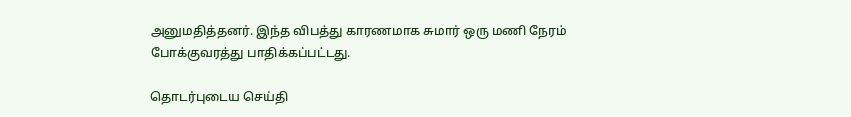அனுமதித்தனர். இந்த விபத்து காரணமாக சுமார் ஒரு மணி நேரம் போக்குவரத்து பாதிக்கப்பட்டது.

தொடர்புடைய செய்தி